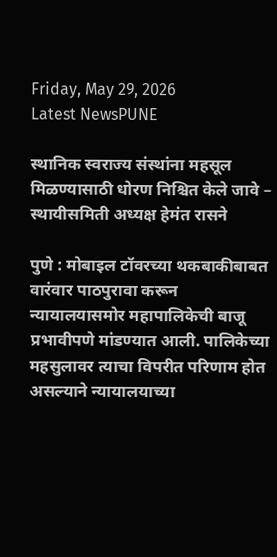Friday, May 29, 2026
Latest NewsPUNE

स्थानिक स्वराज्य संस्थांना महसूल मिळण्यासाठी धोरण निश्चित केले जावे – स्थायीसमिती अध्यक्ष हेमंत रासने

पुणे : मोबाइल टॉवरच्या थकबाकीबाबत वारंवार पाठपुरावा करून न्यायालयासमोर महापालिकेची बाजू प्रभावीपणे मांडण्यात आली. पालिकेच्या महसुलावर त्याचा विपरीत परिणाम होत असल्याने न्यायालयाच्या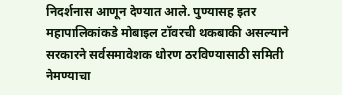निदर्शनास आणून देण्यात आले. पुण्यासह इतर महापालिकांकडे मोबाइल टॉवरची थकबाकी असल्याने सरकारने सर्वसमावेशक धोरण ठरविण्यासाठी समिती नेमण्याचा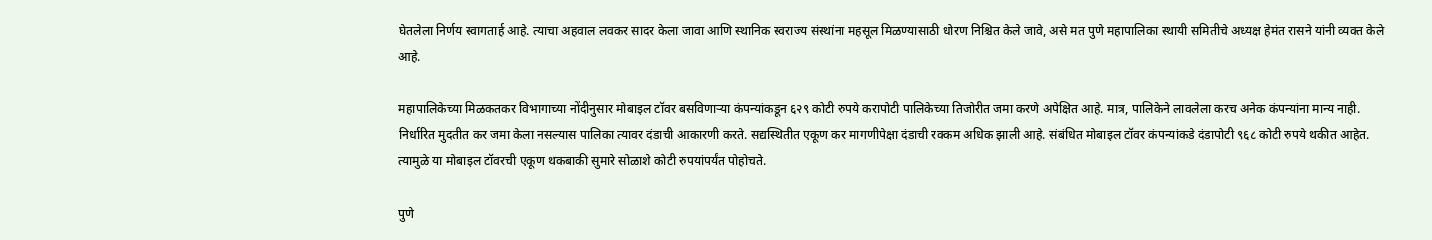घेतलेला निर्णय स्वागतार्ह आहे. त्याचा अहवाल लवकर सादर केला जावा आणि स्थानिक स्वराज्य संस्थांना महसूल मिळण्यासाठी धोरण निश्चित केले जावे, असे मत पुणे महापालिका स्थायी समितीचे अध्यक्ष हेमंत रासने यांनी व्यक्त केले आहे.

महापालिकेच्या मिळकतकर विभागाच्या नोंदीनुसार मोबाइल टॉवर बसविणाऱ्या कंपन्यांकडून ६२९ कोटी रुपये करापोटी पालिकेच्या तिजोरीत जमा करणे अपेक्षित आहे. मात्र, पालिकेने लावलेला करच अनेक कंपन्यांना मान्य नाही. निर्धारित मुदतीत कर जमा केला नसल्यास पालिका त्यावर दंडाची आकारणी करते. सद्यस्थितीत एकूण कर मागणीपेक्षा दंडाची रक्कम अधिक झाली आहे. संबंधित मोबाइल टॉवर कंपन्यांकडे दंडापोटी ९६८ कोटी रुपये थकीत आहेत. त्यामुळे या मोबाइल टॉवरची एकूण थकबाकी सुमारे सोळाशे कोटी रुपयांपर्यंत पोहोचते.

पुणे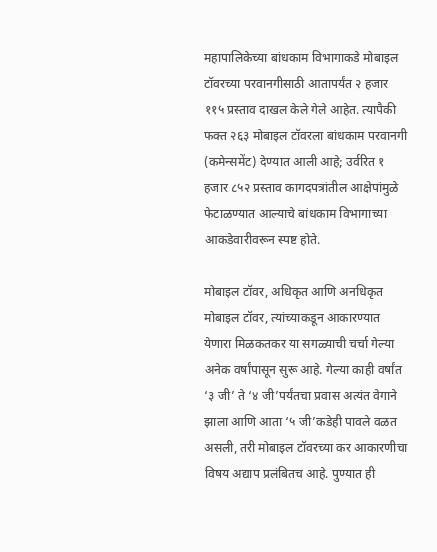महापालिकेच्या बांधकाम विभागाकडे मोबाइल टॉवरच्या परवानगीसाठी आतापर्यंत २ हजार ११५ प्रस्ताव दाखल केले गेले आहेत. त्यापैकी फक्त २६३ मोबाइल टॉवरला बांधकाम परवानगी (कमेन्समेंट) देण्यात आली आहे; उर्वरित १ हजार ८५२ प्रस्ताव कागदपत्रांतील आक्षेपांमुळे फेटाळण्यात आल्याचे बांधकाम विभागाच्या आकडेवारीवरून स्पष्ट होते.

मोबाइल टॉवर, अधिकृत आणि अनधिकृत मोबाइल टॉवर, त्यांच्याकडून आकारण्यात येणारा मिळकतकर या सगळ्याची चर्चा गेल्या अनेक वर्षांपासून सुरू आहे. गेल्या काही वर्षांत ‘३ जी’ ते ‘४ जी’पर्यंतचा प्रवास अत्यंत वेगाने झाला आणि आता ‘५ जी’कडेही पावले वळत असली, तरी मोबाइल टॉवरच्या कर आकारणीचा विषय अद्याप प्रलंबितच आहे. पुण्यात ही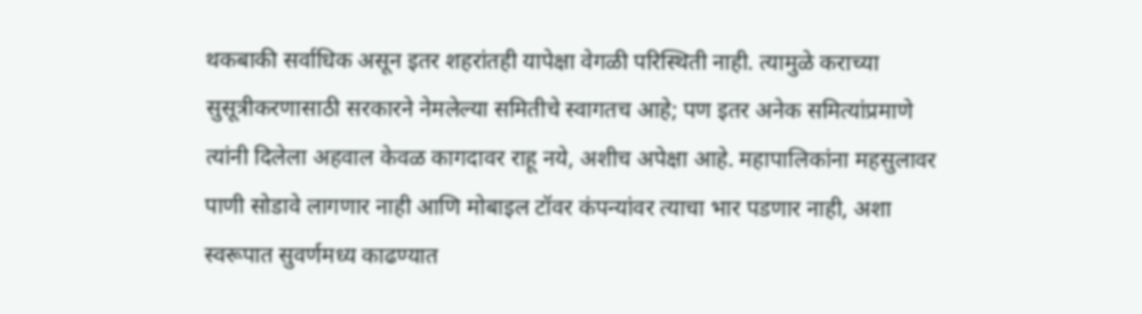थकबाकी सर्वाधिक असून इतर शहरांतही यापेक्षा वेगळी परिस्थिती नाही. त्यामुळे कराच्या सुसूत्रीकरणासाठी सरकारने नेमलेल्या समितीचे स्वागतच आहे; पण इतर अनेक समित्यांप्रमाणे त्यांनी दिलेला अहवाल केवळ कागदावर राहू नये, अशीच अपेक्षा आहे. महापालिकांना महसुलावर पाणी सोडावे लागणार नाही आणि मोबाइल टॉवर कंपन्यांवर त्याचा भार पडणार नाही, अशा स्वरूपात सुवर्णमध्य काढण्यात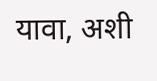यावा, अशी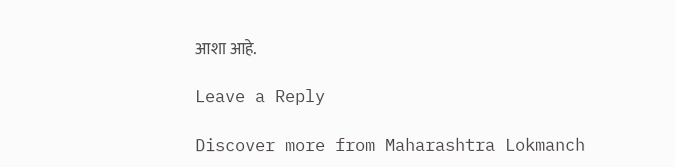आशा आहे.

Leave a Reply

Discover more from Maharashtra Lokmanch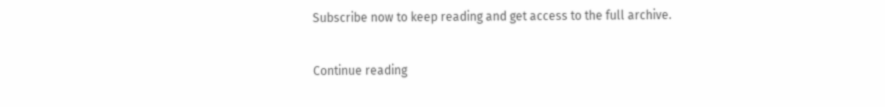Subscribe now to keep reading and get access to the full archive.

Continue reading